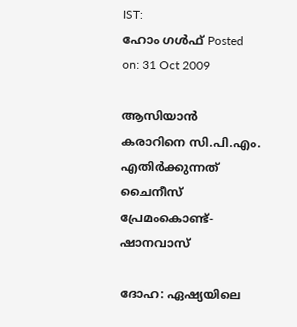IST:
ഹോം ഗള്‍ഫ്‌ Posted on: 31 Oct 2009

ആസിയാന്‍ കരാറിനെ സി.പി.എം. എതിര്‍ക്കുന്നത് ചൈനീസ് പ്രേമംകൊണ്ട്-ഷാനവാസ്‌

ദോഹ: ഏഷ്യയിലെ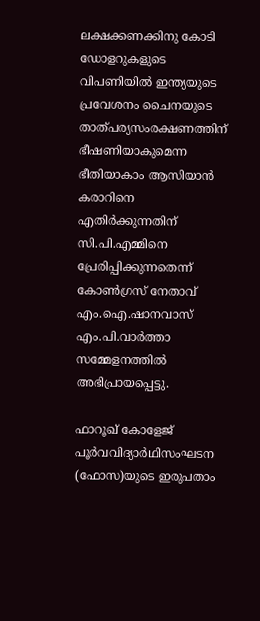ലക്ഷക്കണക്കിനു കോടി ഡോളറുകളുടെ വിപണിയില്‍ ഇന്ത്യയുടെ പ്രവേശനം ചൈനയുടെ താത്പര്യസംരക്ഷണത്തിന് ഭീഷണിയാകുമെന്ന ഭീതിയാകാം ആസിയാന്‍ കരാറിനെ എതിര്‍ക്കുന്നതിന് സി.പി.എമ്മിനെ പ്രേരിപ്പിക്കുന്നതെന്ന് കോണ്‍ഗ്രസ് നേതാവ് എം.ഐ.ഷാനവാസ് എം.പി.വാര്‍ത്താ സമ്മേളനത്തില്‍ അഭിപ്രായപ്പെട്ടു.

ഫാറൂഖ് കോളേജ് പൂര്‍വവിദ്യാര്‍ഥിസംഘടന (ഫോസ)യുടെ ഇരുപതാം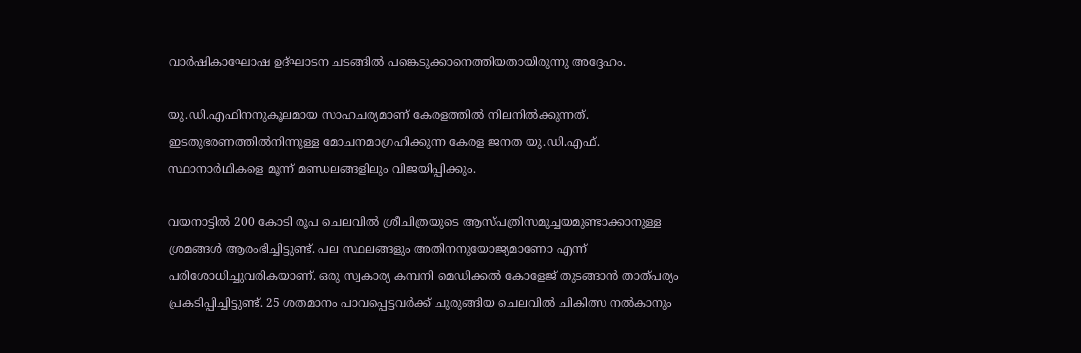വാര്‍ഷികാഘോഷ ഉദ്ഘാടന ചടങ്ങില്‍ പങ്കെടുക്കാനെത്തിയതായിരുന്നു അദ്ദേഹം.

യു.ഡി.എഫിനനുകൂലമായ സാഹചര്യമാണ് കേരളത്തില്‍ നിലനില്‍ക്കുന്നത്. ഇടതുഭരണത്തില്‍നിന്നുള്ള മോചനമാഗ്രഹിക്കുന്ന കേരള ജനത യു.ഡി.എഫ്. സ്ഥാനാര്‍ഥികളെ മൂന്ന് മണ്ഡലങ്ങളിലും വിജയിപ്പിക്കും.

വയനാട്ടില്‍ 200 കോടി രൂപ ചെലവില്‍ ശ്രീചിത്രയുടെ ആസ്പത്രിസമുച്ചയമുണ്ടാക്കാനുള്ള ശ്രമങ്ങള്‍ ആരംഭിച്ചിട്ടുണ്ട്. പല സ്ഥലങ്ങളും അതിനനുയോജ്യമാണോ എന്ന് പരിശോധിച്ചുവരികയാണ്. ഒരു സ്വകാര്യ കമ്പനി മെഡിക്കല്‍ കോളേജ് തുടങ്ങാന്‍ താത്പര്യം പ്രകടിപ്പിച്ചിട്ടുണ്ട്. 25 ശതമാനം പാവപ്പെട്ടവര്‍ക്ക് ചുരുങ്ങിയ ചെലവില്‍ ചികിത്സ നല്‍കാനും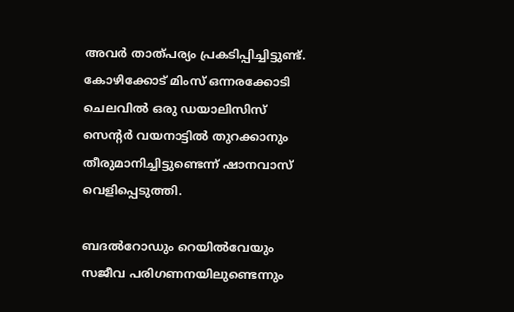അവര്‍ താത്പര്യം പ്രകടിപ്പിച്ചിട്ടുണ്ട്. കോഴിക്കോട് മിംസ് ഒന്നരക്കോടി ചെലവില്‍ ഒരു ഡയാലിസിസ് സെന്റര്‍ വയനാട്ടില്‍ തുറക്കാനും തീരുമാനിച്ചിട്ടുണ്ടെന്ന് ഷാനവാസ് വെളിപ്പെടുത്തി.

ബദല്‍റോഡും റെയില്‍വേയും സജീവ പരിഗണനയിലുണ്ടെന്നും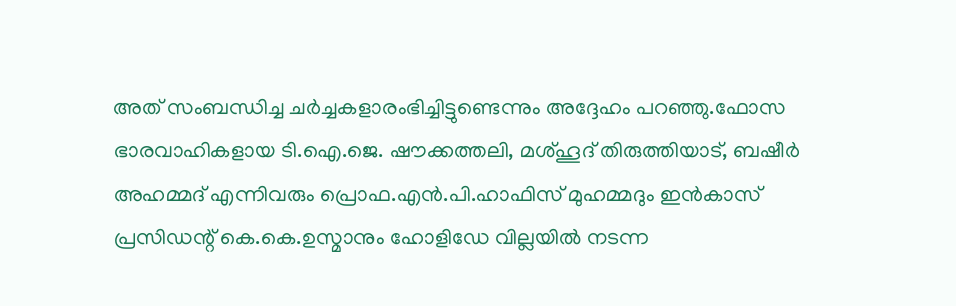അത് സംബന്ധിച്ച ചര്‍ച്ചകളാരംഭിച്ചിട്ടുണ്ടെന്നും അദ്ദേഹം പറഞ്ഞു.ഫോസ ഭാരവാഹികളായ ടി.ഐ.ജെ. ഷൗക്കത്തലി, മശ്ഹൂദ് തിരുത്തിയാട്, ബഷീര്‍ അഹമ്മദ് എന്നിവരും പ്രൊഫ.എന്‍.പി.ഹാഫിസ് മുഹമ്മദും ഇന്‍കാസ് പ്രസിഡന്റ് കെ.കെ.ഉസ്മാനും ഹോളിഡേ വില്ലയില്‍ നടന്ന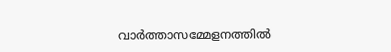വാര്‍ത്താസമ്മേളനത്തില്‍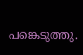പങ്കെടുത്തു.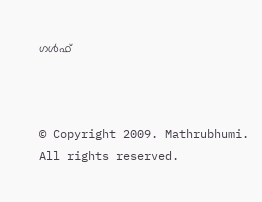ഗള്‍ഫ്‌



© Copyright 2009. Mathrubhumi. All rights reserved.